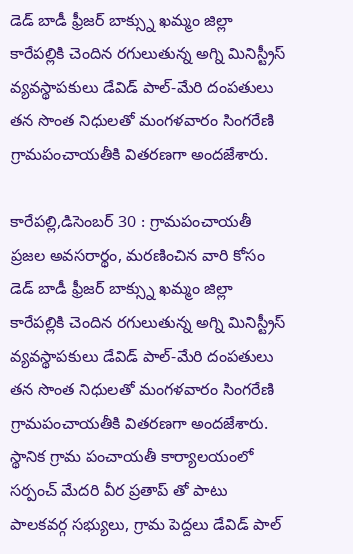డెడ్ బాడీ ఫ్రీజర్ బాక్స్ను ఖమ్మం జిల్లా కారేపల్లికి చెందిన రగులుతున్న అగ్ని మినిస్ట్రీస్ వ్యవస్థాపకులు డేవిడ్ పాల్-మేరి దంపతులు తన సొంత నిధులతో మంగళవారం సింగరేణి గ్రామపంచాయతీకి వితరణగా అందజేశారు.

కారేపల్లి,డిసెంబర్ 30 : గ్రామపంచాయతీ ప్రజల అవసరార్థం, మరణించిన వారి కోసం డెడ్ బాడీ ఫ్రీజర్ బాక్స్ను ఖమ్మం జిల్లా కారేపల్లికి చెందిన రగులుతున్న అగ్ని మినిస్ట్రీస్ వ్యవస్థాపకులు డేవిడ్ పాల్-మేరి దంపతులు తన సొంత నిధులతో మంగళవారం సింగరేణి గ్రామపంచాయతీకి వితరణగా అందజేశారు. స్థానిక గ్రామ పంచాయతీ కార్యాలయంలో సర్పంచ్ మేదరి వీర ప్రతాప్ తో పాటు పాలకవర్గ సభ్యులు, గ్రామ పెద్దలు డేవిడ్ పాల్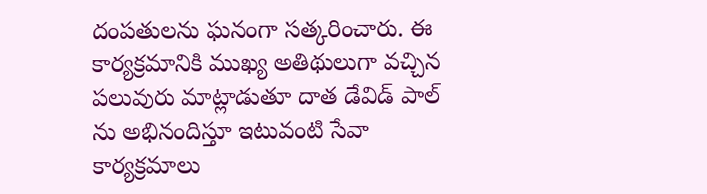దంపతులను ఘనంగా సత్కరించారు. ఈ కార్యక్రమానికి ముఖ్య అతిథులుగా వచ్చిన పలువురు మాట్లాడుతూ దాత డేవిడ్ పాల్ ను అభినందిస్తూ ఇటువంటి సేవా కార్యక్రమాలు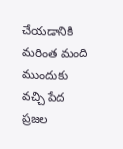చేయడానికి మరింత మంది ముందుకు వచ్చి పేద ప్రజల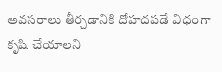అవసరాలు తీర్చడానికి దోహదపడే విధంగా కృషి చేయాలని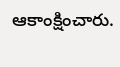ఆకాంక్షించారు.